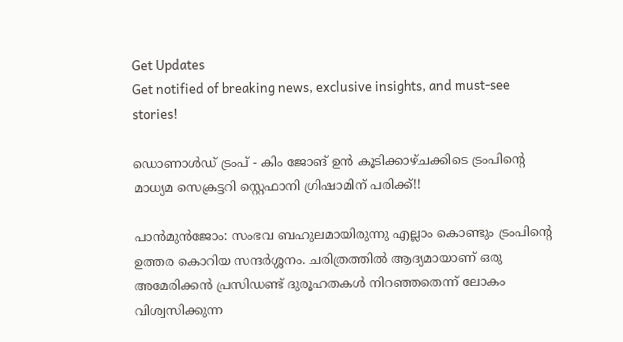Get Updates
Get notified of breaking news, exclusive insights, and must-see stories!

ഡൊണാൾഡ് ട്രംപ് - കിം ജോങ് ഉൻ കൂടിക്കാഴ്ചക്കിടെ ട്രംപിന്റെ മാധ്യമ സെക്രട്ടറി സ്റ്റെഫാനി ഗ്രിഷാമിന് പരിക്ക്!!

പാൻമുൻജോം: സംഭവ ബഹുലമായിരുന്നു എല്ലാം കൊണ്ടും ട്രംപിന്റെ ഉത്തര കൊറിയ സന്ദര്‍ശ്ശനം. ചരിത്രത്തില്‍ ആദ്യമായാണ് ഒരു അമേരിക്കന്‍ പ്രസിഡണ്ട് ദുരൂഹതകള്‍ നിറഞ്ഞതെന്ന് ലോകം വിശ്വസിക്കുന്ന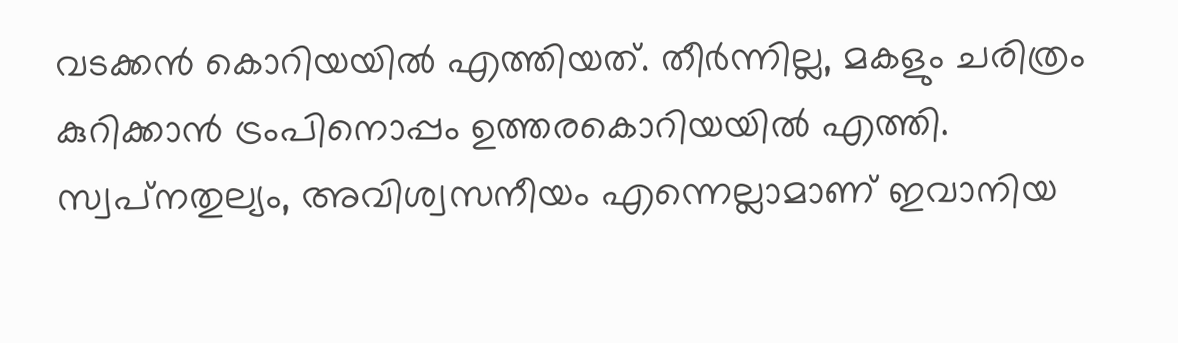വടക്കന്‍ കൊറിയയില്‍ എത്തിയത്. തീര്‍ന്നില്ല, മകളും ചരിത്രം കുറിക്കാന്‍ ട്രംപിനൊപ്പം ഉത്തരകൊറിയയില്‍ എത്തി. സ്വപ്‌നതുല്യം, അവിശ്വസനീയം എന്നെല്ലാമാണ് ഇവാനിയ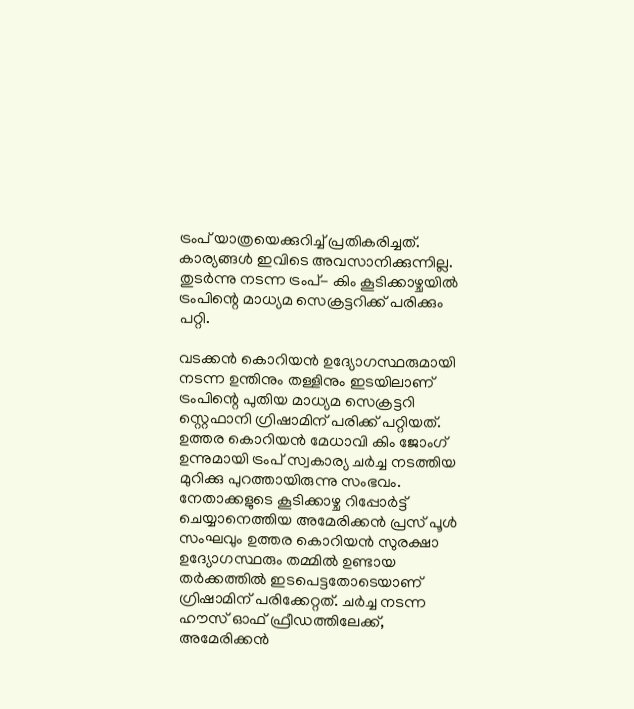ട്രംപ് യാത്രയെക്കുറിച്ച് പ്രതികരിച്ചത്. കാര്യങ്ങള്‍ ഇവിടെ അവസാനിക്കുന്നില്ല. തുടര്‍ന്നു നടന്ന ട്രംപ്- കിം കൂടിക്കാഴ്ചയില്‍ ട്രംപിന്റെ മാധ്യമ സെക്രട്ടറിക്ക് പരിക്കും പറ്റി.

വടക്കന്‍ കൊറിയന്‍ ഉദ്യോഗസ്ഥരുമായി നടന്ന ഉന്തിനും തള്ളിനും ഇടയിലാണ് ട്രംപിന്റെ പുതിയ മാധ്യമ സെക്രട്ടറി സ്റ്റെഫാനി ഗ്രിഷാമിന് പരിക്ക് പറ്റിയത്. ഉത്തര കൊറിയന്‍ മേധാവി കിം ജോംഗ് ഉന്നുമായി ട്രംപ് സ്വകാര്യ ചര്‍ച്ച നടത്തിയ മുറിക്കു പുറത്തായിരുന്നു സംഭവം. നേതാക്കളുടെ കൂടിക്കാഴ്ച റിപ്പോര്‍ട്ട് ചെയ്യാനെത്തിയ അമേരിക്കന്‍ പ്രസ് പൂള്‍ സംഘവും ഉത്തര കൊറിയന്‍ സുരക്ഷാ ഉദ്യോഗസ്ഥരും തമ്മില്‍ ഉണ്ടായ തര്‍ക്കത്തില്‍ ഇടപെട്ടതോടെയാണ് ഗ്രിഷാമിന് പരിക്കേറ്റത്. ചര്‍ച്ച നടന്ന ഹൗസ് ഓഫ് ഫ്രീഡത്തിലേക്ക്, അമേരിക്കന്‍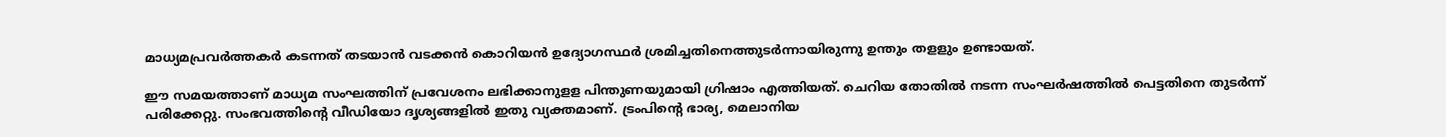മാധ്യമപ്രവര്‍ത്തകര്‍ കടന്നത് തടയാന്‍ വടക്കന്‍ കൊറിയന്‍ ഉദ്യോഗസ്ഥര്‍ ശ്രമിച്ചതിനെത്തുടര്‍ന്നായിരുന്നു ഉന്തും തളളും ഉണ്ടായത്.

ഈ സമയത്താണ് മാധ്യമ സംഘത്തിന് പ്രവേശനം ലഭിക്കാനുളള പിന്തുണയുമായി ഗ്രിഷാം എത്തിയത്. ചെറിയ തോതില്‍ നടന്ന സംഘര്‍ഷത്തില്‍ പെട്ടതിനെ തുടര്‍ന്ന് പരിക്കേറ്റു. സംഭവത്തിന്റെ വീഡിയോ ദൃശ്യങ്ങളില്‍ ഇതു വ്യക്തമാണ്. ട്രംപിന്റെ ഭാര്യ, മെലാനിയ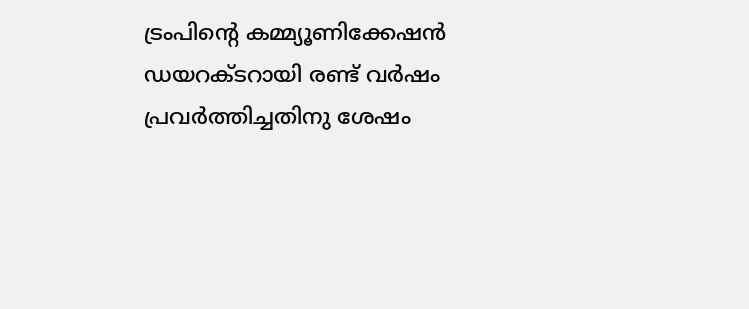ട്രംപിന്റെ കമ്മ്യൂണിക്കേഷന്‍ ഡയറക്ടറായി രണ്ട് വര്‍ഷം പ്രവര്‍ത്തിച്ചതിനു ശേഷം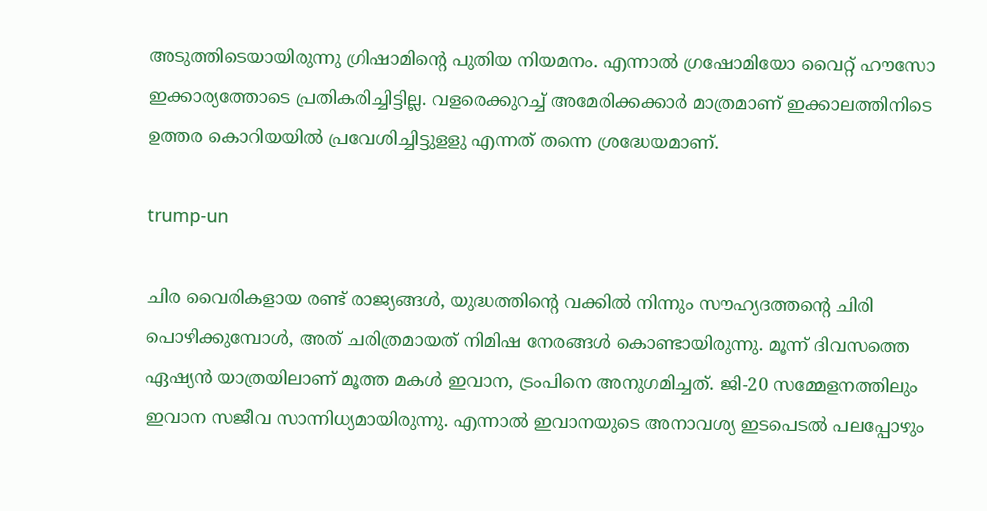അടുത്തിടെയായിരുന്നു ഗ്രിഷാമിന്റെ പുതിയ നിയമനം. എന്നാല്‍ ഗ്രഷോമിയോ വൈറ്റ് ഹൗസോ ഇക്കാര്യത്തോടെ പ്രതികരിച്ചിട്ടില്ല. വളരെക്കുറച്ച് അമേരിക്കക്കാര്‍ മാത്രമാണ് ഇക്കാലത്തിനിടെ ഉത്തര കൊറിയയില്‍ പ്രവേശിച്ചിട്ടുളളു എന്നത് തന്നെ ശ്രദ്ധേയമാണ്.

trump-un

ചിര വൈരികളായ രണ്ട് രാജ്യങ്ങള്‍, യുദ്ധത്തിന്റെ വക്കില്‍ നിന്നും സൗഹ്യദത്തന്റെ ചിരി പൊഴിക്കുമ്പോള്‍, അത് ചരിത്രമായത് നിമിഷ നേരങ്ങള്‍ കൊണ്ടായിരുന്നു. മൂന്ന് ദിവസത്തെ ഏഷ്യന്‍ യാത്രയിലാണ് മൂത്ത മകള്‍ ഇവാന, ട്രംപിനെ അനുഗമിച്ചത്. ജി-20 സമ്മേളനത്തിലും ഇവാന സജീവ സാന്നിധ്യമായിരുന്നു. എന്നാല്‍ ഇവാനയുടെ അനാവശ്യ ഇടപെടല്‍ പലപ്പോഴും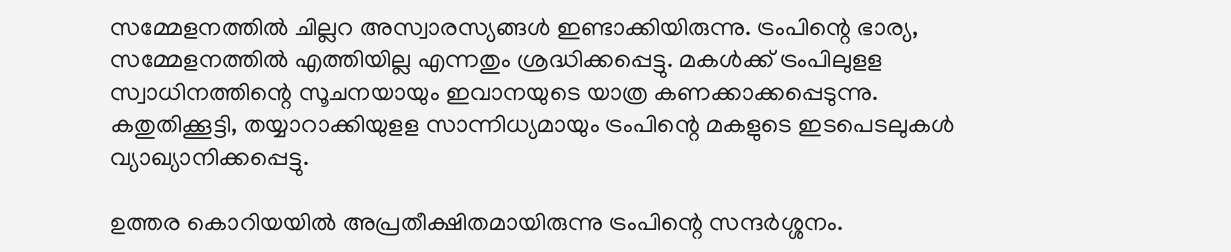സമ്മേളനത്തില്‍ ചില്ലറ അസ്വാരസ്യങ്ങള്‍ ഇണ്ടാക്കിയിരുന്നു. ട്രംപിന്റെ ഭാര്യ, സമ്മേളനത്തില്‍ എത്തിയില്ല എന്നതും ശ്രദ്ധിക്കപ്പെട്ടു. മകള്‍ക്ക് ട്രംപിലുളള സ്വാധിനത്തിന്റെ സൂചനയായും ഇവാനയുടെ യാത്ര കണക്കാക്കപ്പെടുന്നു. കതുതിക്കൂട്ടി, തയ്യാറാക്കിയുളള സാന്നിധ്യമായും ട്രംപിന്റെ മകളുടെ ഇടപെടലുകള്‍ വ്യാഖ്യാനിക്കപ്പെട്ടു.

ഉത്തര കൊറിയയില്‍ അപ്രതീക്ഷിതമായിരുന്നു ട്രംപിന്റെ സന്ദര്‍ശ്ശനം.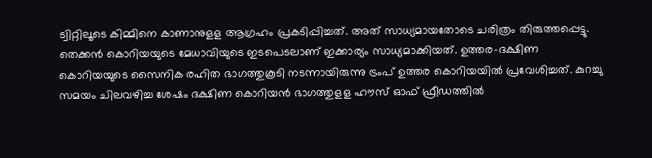ട്വിറ്റിലൂടെ കിമ്മിനെ കാണാനുളള ആഗ്രഹം പ്രകടിപ്പിച്ചത്. അത് സാധ്യമായതോടെ ചരിത്രം തിരുത്തപ്പെട്ടു. തെക്കന്‍ കൊറിയയുടെ മേധാവിയുടെ ഇടപെടലാണ് ഇക്കാര്യം സാധ്യമാക്കിയത്. ഉത്തര-ദക്ഷിണ കൊറിയയുടെ സൈനിക രഹിത ഭാഗത്തുകൂടി നടന്നായിരുന്നു ട്രംപ് ഉത്തര കൊറിയയില്‍ പ്രവേശിച്ചത്. കുറച്ചു സമയം ചിലവഴിച്ച ശേഷം ദക്ഷിണ കൊറിയന്‍ ഭാഗത്തുളള ഹൗസ് ഓഫ് ഫ്രീഡത്തില്‍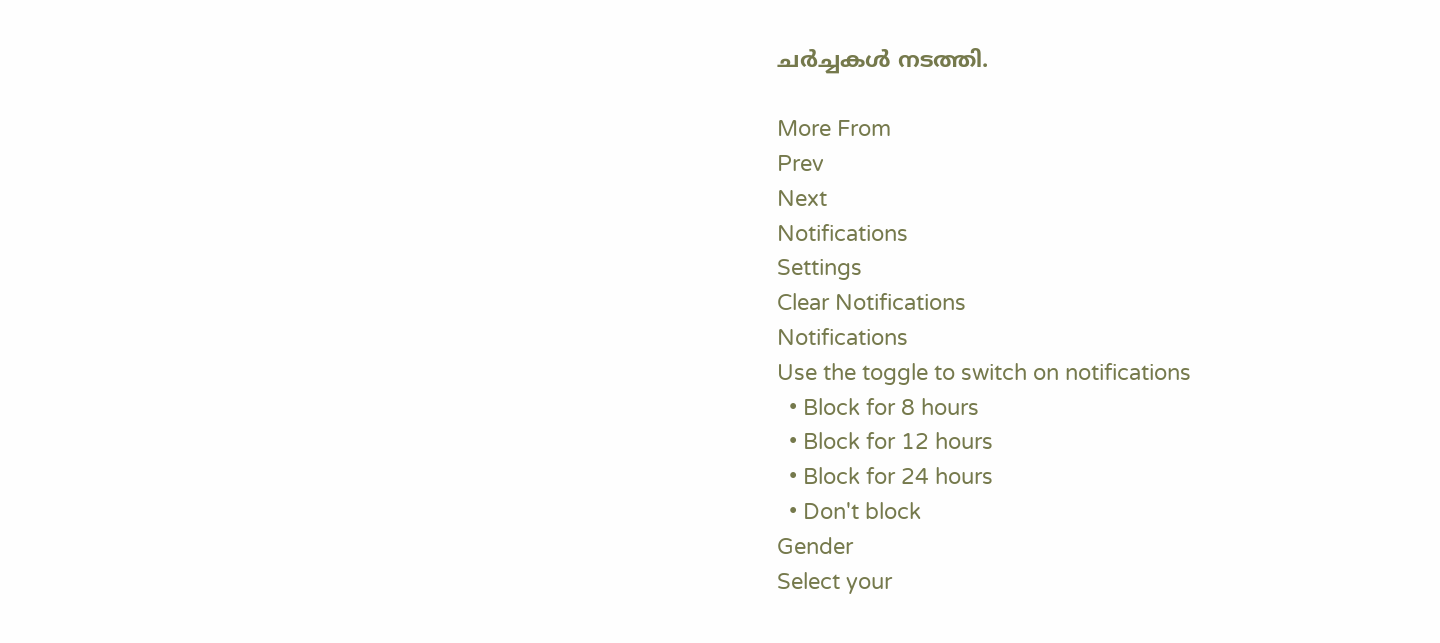ചര്‍ച്ചകള്‍ നടത്തി.

More From
Prev
Next
Notifications
Settings
Clear Notifications
Notifications
Use the toggle to switch on notifications
  • Block for 8 hours
  • Block for 12 hours
  • Block for 24 hours
  • Don't block
Gender
Select your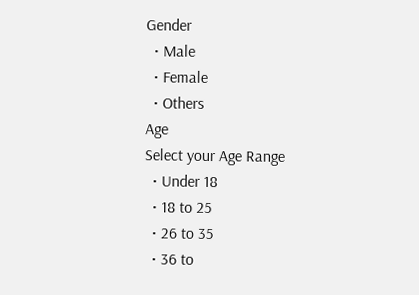Gender
  • Male
  • Female
  • Others
Age
Select your Age Range
  • Under 18
  • 18 to 25
  • 26 to 35
  • 36 to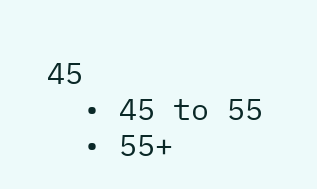45
  • 45 to 55
  • 55+